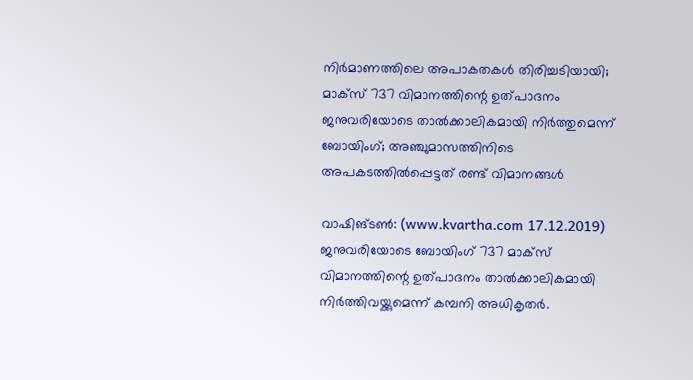നിര്‍മാണത്തിലെ അപാകതകള്‍ തിരിച്ചടിയായി; മാക്‌സ് 737 വിമാനത്തിന്റെ ഉത്പാദനം ജനുവരിയോടെ താല്‍ക്കാലികമായി നിര്‍ത്തുമെന്ന് ബോയിംഗ്; അഞ്ചുമാസത്തിനിടെ അപകടത്തില്‍പ്പെട്ടത് രണ്ട് വിമാനങ്ങള്‍

വാഷിങ്ടണ്‍: (www.kvartha.com 17.12.2019) ജനുവരിയോടെ ബോയിംഗ് 737 മാക്‌സ് വിമാനത്തിന്റെ ഉത്പാദനം താല്‍ക്കാലികമായി നിര്‍ത്തിവയ്ക്കുമെന്ന് കമ്പനി അധികൃതര്‍.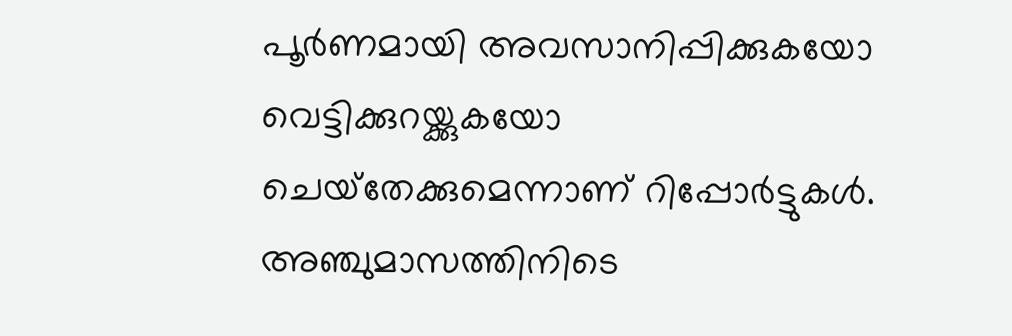പൂര്‍ണമായി അവസാനിപ്പിക്കുകയോ വെട്ടിക്കുറയ്ക്കുകയോ ചെയ്‌തേക്കുമെന്നാണ് റിപ്പോര്‍ട്ടുകള്‍. അഞ്ചുമാസത്തിനിടെ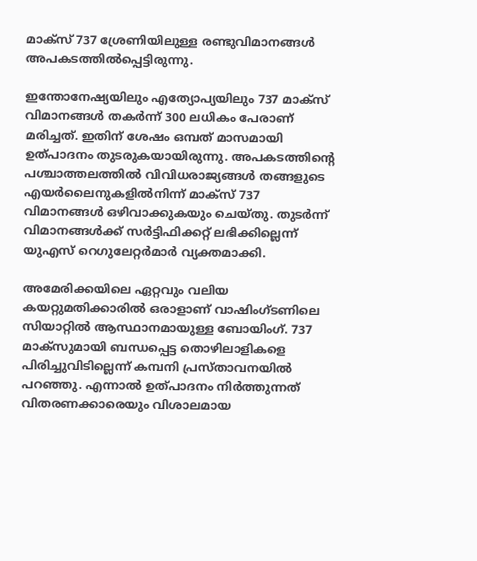മാക്‌സ് 737 ശ്രേണിയിലുള്ള രണ്ടുവിമാനങ്ങള്‍ അപകടത്തില്‍പ്പെട്ടിരുന്നു.

ഇന്തോനേഷ്യയിലും എത്യോപ്യയിലും 737 മാക്‌സ് വിമാനങ്ങള്‍ തകര്‍ന്ന് 300 ലധികം പേരാണ് മരിച്ചത്. ഇതിന് ശേഷം ഒമ്പത് മാസമായി ഉത്പാദനം തുടരുകയായിരുന്നു. അപകടത്തിന്റെ പശ്ചാത്തലത്തില്‍ വിവിധരാജ്യങ്ങള്‍ തങ്ങളുടെ എയര്‍ലൈനുകളില്‍നിന്ന് മാക്‌സ് 737 വിമാനങ്ങള്‍ ഒഴിവാക്കുകയും ചെയ്തു. തുടര്‍ന്ന് വിമാനങ്ങള്‍ക്ക് സര്‍ട്ടിഫിക്കറ്റ് ലഭിക്കില്ലെന്ന് യുഎസ് റെഗുലേറ്റര്‍മാര്‍ വ്യക്തമാക്കി.

അമേരിക്കയിലെ ഏറ്റവും വലിയ കയറ്റുമതിക്കാരില്‍ ഒരാളാണ് വാഷിംഗ്ടണിലെ സിയാറ്റില്‍ ആസ്ഥാനമായുള്ള ബോയിംഗ്. 737 മാക്‌സുമായി ബന്ധപ്പെട്ട തൊഴിലാളികളെ പിരിച്ചുവിടില്ലെന്ന് കമ്പനി പ്രസ്താവനയില്‍ പറഞ്ഞു. എന്നാല്‍ ഉത്പാദനം നിര്‍ത്തുന്നത് വിതരണക്കാരെയും വിശാലമായ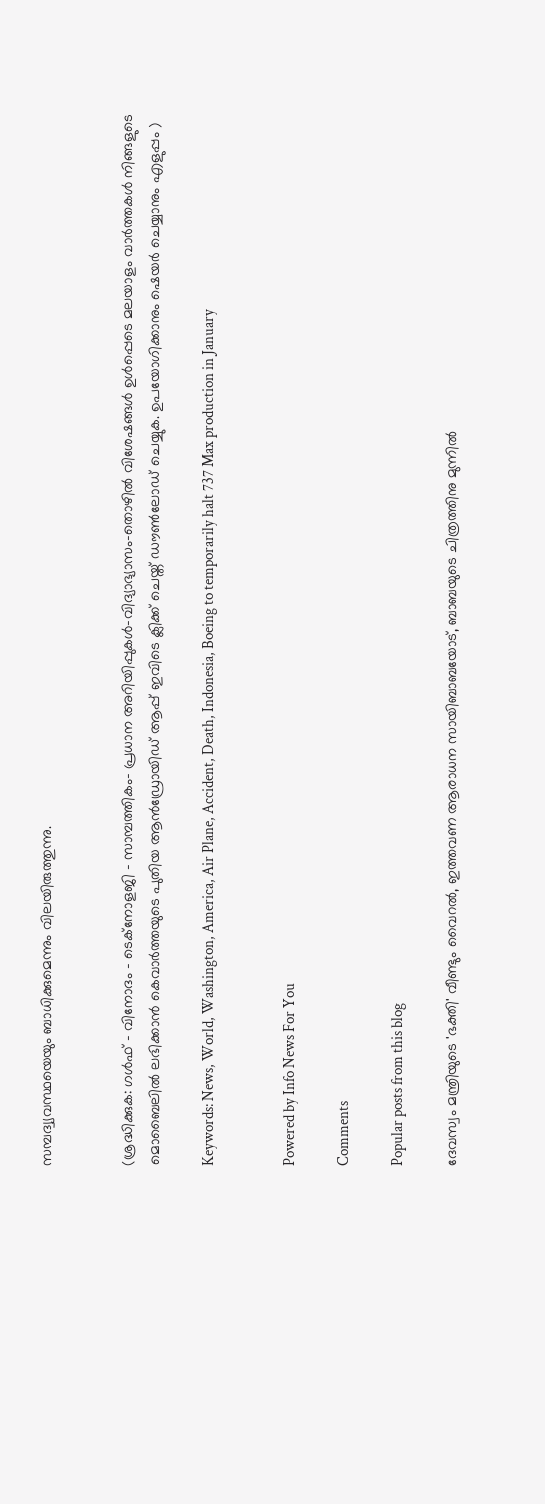സമ്പദ്വ്യവസ്ഥയെയും ബാധിക്കുമെന്നും വിലയിരുത്തുന്നു.


(ശ്രദ്ധിക്കുക: ഗൾഫ് - വിനോദം - ടെക്നോളജി - സാമ്പത്തികം- പ്രധാന അറിയിപ്പുകൾ-വിദ്യാഭ്യാസം-തൊഴിൽ വിശേഷങ്ങൾ ഉൾപ്പെടെ മലയാളം വാർത്തകൾ നിങ്ങളുടെ മൊബൈലിൽ ലഭിക്കാൻ കെവാർത്തയുടെ പുതിയ ആൻഡ്രോയിഡ് ആപ്പ് ഇവിടെ ക്ലിക്ക് ചെയ്ത് ഡൗൺലോഡ് ചെയ്യുക. ഉപയോഗിക്കാനും ഷെയർ ചെയ്യാനും എളുപ്പം )

Keywords: News, World, Washington, America, Air Plane, Accident, Death, Indonesia, Boeing to temporarily halt 737 Max production in January


Powered by Info News For You

Comments

Popular posts from this blog

ദേവസ്വം മന്ത്രിയുടെ 'ഭക്തി' വീണ്ടും വൈറല്‍, ഇത്തവണ ആരാധന സായിബാബയോട്, ബാബയുടെ ചിത്രത്തിനു മുന്നില്‍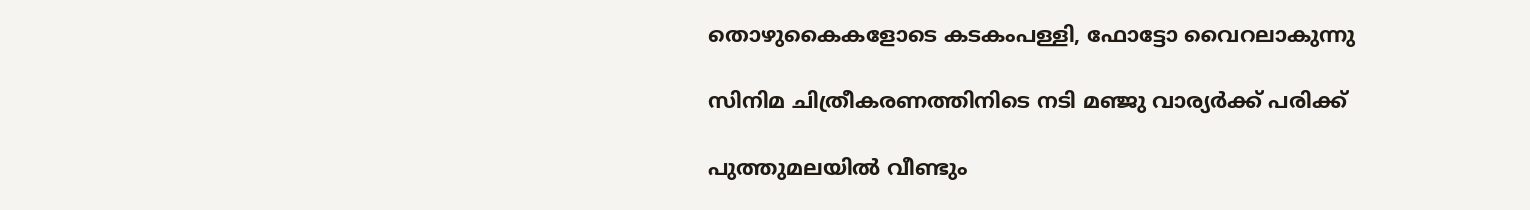തൊഴുകൈകളോടെ കടകംപള്ളി, ഫോട്ടോ വൈറലാകുന്നു

സിനിമ ചിത്രീകരണത്തിനിടെ നടി മഞ്ജു വാര്യര്‍ക്ക് പരിക്ക്

പുത്തുമലയില്‍ വീണ്ടും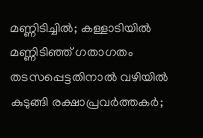മണ്ണിടിച്ചില്‍; കള്ളാടിയില്‍ മണ്ണിടിഞ്ഞ് ഗതാഗതം തടസപ്പെട്ടതിനാല്‍ വഴിയില്‍ കുടുങ്ങി രക്ഷാപ്രവര്‍ത്തകര്‍;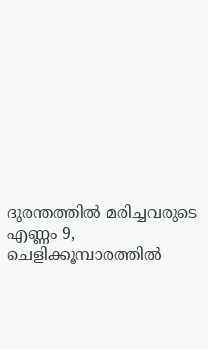ദുരന്തത്തില്‍ മരിച്ചവരുടെ എണ്ണം 9, ചെളിക്കൂമ്പാരത്തില്‍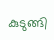കുടുങ്ങി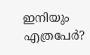ഇനിയും എത്രപേര്‍?